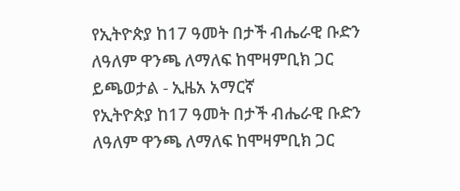የኢትዮጵያ ከ17 ዓመት በታች ብሔራዊ ቡድን ለዓለም ዋንጫ ለማለፍ ከሞዛምቢክ ጋር ይጫወታል - ኢዜአ አማርኛ
የኢትዮጵያ ከ17 ዓመት በታች ብሔራዊ ቡድን ለዓለም ዋንጫ ለማለፍ ከሞዛምቢክ ጋር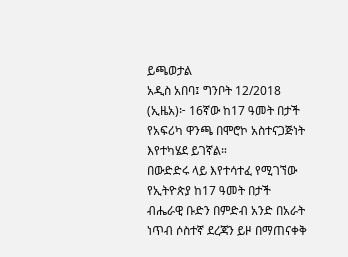ይጫወታል
አዲስ አበባ፤ ግንቦት 12/2018 (ኢዜአ)፦ 16ኛው ከ17 ዓመት በታች የአፍሪካ ዋንጫ በሞሮኮ አስተናጋጅነት እየተካሄደ ይገኛል።
በውድድሩ ላይ እየተሳተፈ የሚገኘው የኢትዮጵያ ከ17 ዓመት በታች ብሔራዊ ቡድን በምድብ አንድ በአራት ነጥብ ሶስተኛ ደረጃን ይዞ በማጠናቀቅ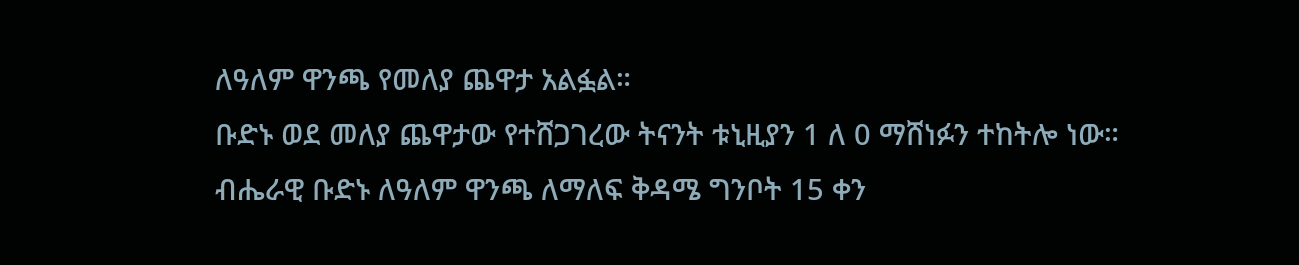ለዓለም ዋንጫ የመለያ ጨዋታ አልፏል።
ቡድኑ ወደ መለያ ጨዋታው የተሸጋገረው ትናንት ቱኒዚያን 1 ለ 0 ማሸነፉን ተከትሎ ነው።
ብሔራዊ ቡድኑ ለዓለም ዋንጫ ለማለፍ ቅዳሜ ግንቦት 15 ቀን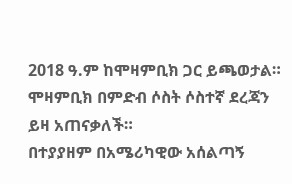2018 ዓ.ም ከሞዛምቢክ ጋር ይጫወታል።
ሞዛምቢክ በምድብ ሶስት ሶስተኛ ደረጃን ይዛ አጠናቃለች።
በተያያዘም በአሜሪካዊው አሰልጣኝ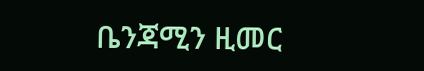ቤንጃሚን ዚመር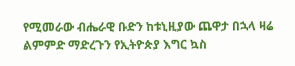የሚመራው ብሔራዊ ቡድን ከቱኒዚያው ጨዋታ በኋላ ዛሬ ልምምድ ማድረጉን የኢትዮጵያ እግር ኳስ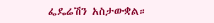ፌዴሬሽን አስታውቋል።